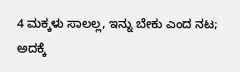4 ಮಕ್ಕಳು ಸಾಲಲ್ಲ, ಇನ್ನು ಬೇಕು ಎಂದ ನಟ; ಅದಕ್ಕೆ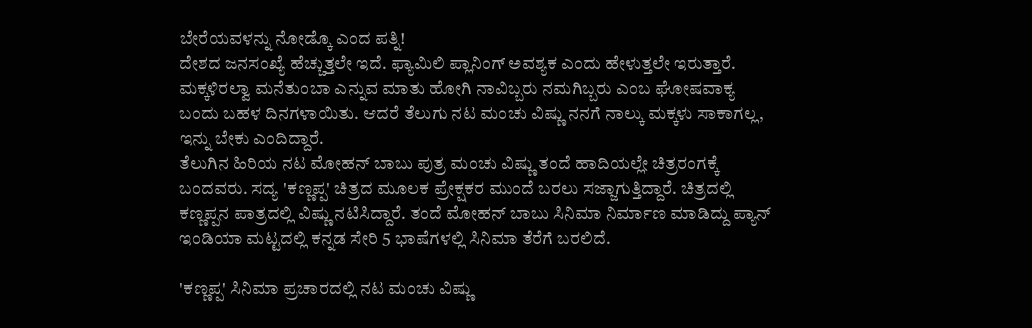ಬೇರೆಯವಳನ್ನು ನೋಡ್ಕೊ ಎಂದ ಪತ್ನಿ!
ದೇಶದ ಜನಸಂಖ್ಯೆ ಹೆಚ್ಚುತ್ತಲೇ ಇದೆ. ಫ್ಯಾಮಿಲಿ ಪ್ಲಾನಿಂಗ್ ಅವಶ್ಯಕ ಎಂದು ಹೇಳುತ್ತಲೇ ಇರುತ್ತಾರೆ. ಮಕ್ಕಳಿರಲ್ವಾ ಮನೆತುಂಬಾ ಎನ್ನುವ ಮಾತು ಹೋಗಿ ನಾವಿಬ್ಬರು ನಮಗಿಬ್ಬರು ಎಂಬ ಘೋಷವಾಕ್ಯ ಬಂದು ಬಹಳ ದಿನಗಳಾಯಿತು. ಆದರೆ ತೆಲುಗು ನಟ ಮಂಚು ವಿಷ್ಣು ನನಗೆ ನಾಲ್ಕು ಮಕ್ಕಳು ಸಾಕಾಗಲ್ಲ, ಇನ್ನು ಬೇಕು ಎಂದಿದ್ದಾರೆ.
ತೆಲುಗಿನ ಹಿರಿಯ ನಟ ಮೋಹನ್ ಬಾಬು ಪುತ್ರ ಮಂಚು ವಿಷ್ಣು ತಂದೆ ಹಾದಿಯಲ್ಲೇ ಚಿತ್ರರಂಗಕ್ಕೆ ಬಂದವರು. ಸದ್ಯ 'ಕಣ್ಣಪ್ಪ' ಚಿತ್ರದ ಮೂಲಕ ಪ್ರೇಕ್ಷಕರ ಮುಂದೆ ಬರಲು ಸಜ್ಜಾಗುತ್ತಿದ್ದಾರೆ. ಚಿತ್ರದಲ್ಲಿ ಕಣ್ಣಪ್ಪನ ಪಾತ್ರದಲ್ಲಿ ವಿಷ್ಣು ನಟಿಸಿದ್ದಾರೆ. ತಂದೆ ಮೋಹನ್ ಬಾಬು ಸಿನಿಮಾ ನಿರ್ಮಾಣ ಮಾಡಿದ್ದು ಪ್ಯಾನ್ ಇಂಡಿಯಾ ಮಟ್ಟದಲ್ಲಿ ಕನ್ನಡ ಸೇರಿ 5 ಭಾಷೆಗಳಲ್ಲಿ ಸಿನಿಮಾ ತೆರೆಗೆ ಬರಲಿದೆ.

'ಕಣ್ಣಪ್ಪ' ಸಿನಿಮಾ ಪ್ರಚಾರದಲ್ಲಿ ನಟ ಮಂಚು ವಿಷ್ಣು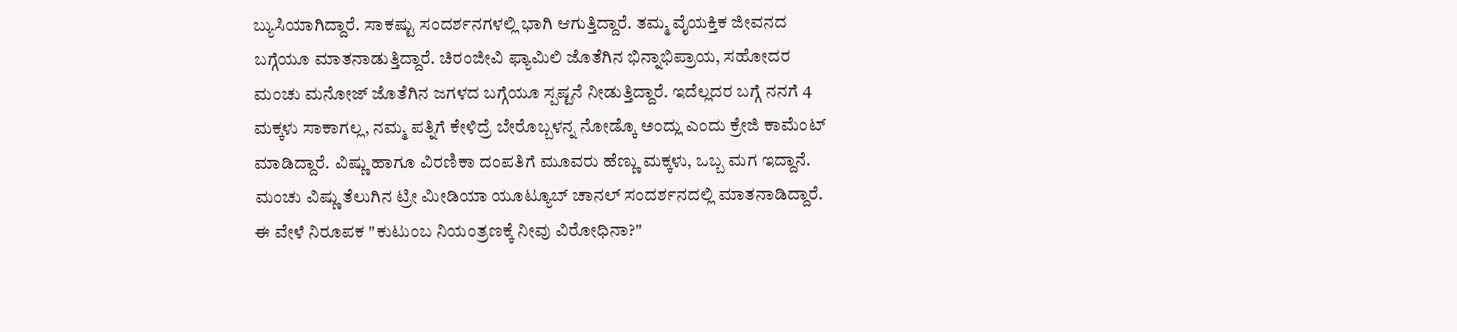ಬ್ಯುಸಿಯಾಗಿದ್ದಾರೆ. ಸಾಕಷ್ಟು ಸಂದರ್ಶನಗಳಲ್ಲಿ ಭಾಗಿ ಆಗುತ್ತಿದ್ದಾರೆ. ತಮ್ಮ ವೈಯಕ್ತಿಕ ಜೀವನದ ಬಗ್ಗೆಯೂ ಮಾತನಾಡುತ್ತಿದ್ದಾರೆ. ಚಿರಂಜೀವಿ ಫ್ಯಾಮಿಲಿ ಜೊತೆಗಿನ ಭಿನ್ನಾಭಿಪ್ರಾಯ, ಸಹೋದರ ಮಂಚು ಮನೋಜ್ ಜೊತೆಗಿನ ಜಗಳದ ಬಗ್ಗೆಯೂ ಸ್ಪಷ್ಟನೆ ನೀಡುತ್ತಿದ್ದಾರೆ. ಇದೆಲ್ಲದರ ಬಗ್ಗೆ ನನಗೆ 4 ಮಕ್ಕಳು ಸಾಕಾಗಲ್ಲ, ನಮ್ಮ ಪತ್ನಿಗೆ ಕೇಳಿದ್ರೆ ಬೇರೊಬ್ಬಳನ್ನ ನೋಡ್ಕೊ ಅಂದ್ಲು ಎಂದು ಕ್ರೇಜಿ ಕಾಮೆಂಟ್ ಮಾಡಿದ್ದಾರೆ. ವಿಷ್ಣು ಹಾಗೂ ವಿರಣಿಕಾ ದಂಪತಿಗೆ ಮೂವರು ಹೆಣ್ಣು ಮಕ್ಕಳು, ಒಬ್ಬ ಮಗ ಇದ್ದಾನೆ.
ಮಂಚು ವಿಷ್ಣು ತೆಲುಗಿನ ಟ್ರೀ ಮೀಡಿಯಾ ಯೂಟ್ಯೂಬ್ ಚಾನಲ್ ಸಂದರ್ಶನದಲ್ಲಿ ಮಾತನಾಡಿದ್ದಾರೆ. ಈ ವೇಳೆ ನಿರೂಪಕ "ಕುಟುಂಬ ನಿಯಂತ್ರಣಕ್ಕೆ ನೀವು ವಿರೋಧಿನಾ?"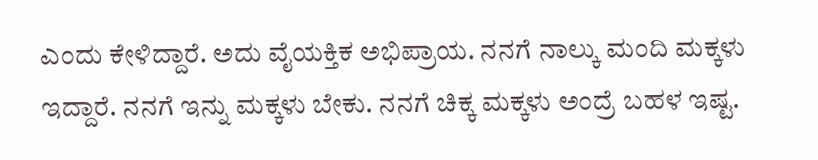ಎಂದು ಕೇಳಿದ್ದಾರೆ. ಅದು ವೈಯಕ್ತಿಕ ಅಭಿಪ್ರಾಯ. ನನಗೆ ನಾಲ್ಕು ಮಂದಿ ಮಕ್ಕಳು ಇದ್ದಾರೆ. ನನಗೆ ಇನ್ನು ಮಕ್ಕಳು ಬೇಕು. ನನಗೆ ಚಿಕ್ಕ ಮಕ್ಕಳು ಅಂದ್ರೆ ಬಹಳ ಇಷ್ಟ.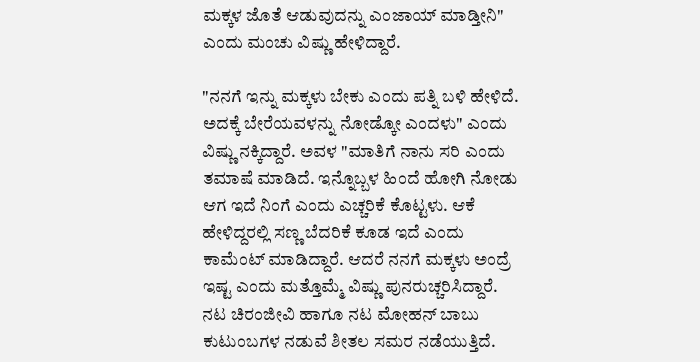ಮಕ್ಕಳ ಜೊತೆ ಆಡುವುದನ್ನು ಎಂಜಾಯ್ ಮಾಡ್ತೀನಿ" ಎಂದು ಮಂಚು ವಿಷ್ಣು ಹೇಳಿದ್ದಾರೆ.

"ನನಗೆ ಇನ್ನು ಮಕ್ಕಳು ಬೇಕು ಎಂದು ಪತ್ನಿ ಬಳಿ ಹೇಳಿದೆ. ಅದಕ್ಕೆ ಬೇರೆಯವಳನ್ನು ನೋಡ್ಕೋ ಎಂದಳು" ಎಂದು ವಿಷ್ಣು ನಕ್ಕಿದ್ದಾರೆ. ಅವಳ "ಮಾತಿಗೆ ನಾನು ಸರಿ ಎಂದು ತಮಾಷೆ ಮಾಡಿದೆ. ಇನ್ನೊಬ್ಬಳ ಹಿಂದೆ ಹೋಗಿ ನೋಡು ಆಗ ಇದೆ ನಿಂಗೆ ಎಂದು ಎಚ್ಚರಿಕೆ ಕೊಟ್ಟಳು. ಆಕೆ ಹೇಳಿದ್ದರಲ್ಲಿ ಸಣ್ಣ ಬೆದರಿಕೆ ಕೂಡ ಇದೆ ಎಂದು ಕಾಮೆಂಟ್ ಮಾಡಿದ್ದಾರೆ. ಆದರೆ ನನಗೆ ಮಕ್ಕಳು ಅಂದ್ರೆ ಇಷ್ಟ ಎಂದು ಮತ್ತೊಮ್ಮೆ ವಿಷ್ಣು ಪುನರುಚ್ಚರಿಸಿದ್ದಾರೆ.
ನಟ ಚಿರಂಜೀವಿ ಹಾಗೂ ನಟ ಮೋಹನ್ ಬಾಬು ಕುಟುಂಬಗಳ ನಡುವೆ ಶೀತಲ ಸಮರ ನಡೆಯುತ್ತಿದೆ.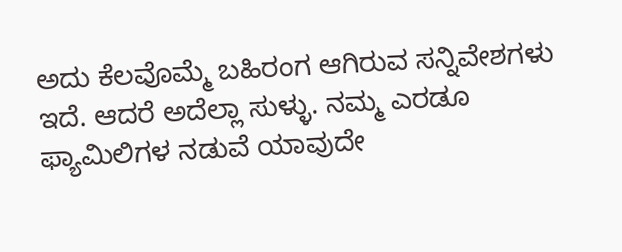ಅದು ಕೆಲವೊಮ್ಮೆ ಬಹಿರಂಗ ಆಗಿರುವ ಸನ್ನಿವೇಶಗಳು ಇದೆ. ಆದರೆ ಅದೆಲ್ಲಾ ಸುಳ್ಳು. ನಮ್ಮ ಎರಡೂ ಫ್ಯಾಮಿಲಿಗಳ ನಡುವೆ ಯಾವುದೇ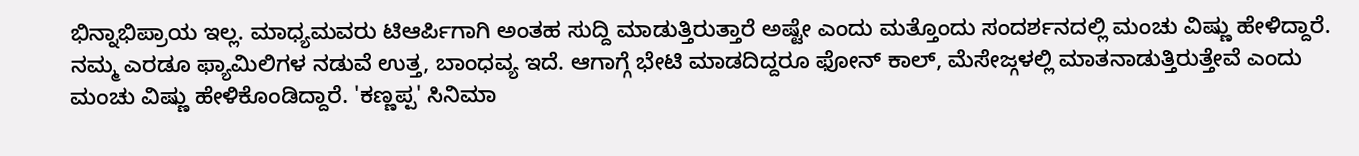ಭಿನ್ನಾಭಿಪ್ರಾಯ ಇಲ್ಲ. ಮಾಧ್ಯಮವರು ಟಿಆರ್ಪಿಗಾಗಿ ಅಂತಹ ಸುದ್ದಿ ಮಾಡುತ್ತಿರುತ್ತಾರೆ ಅಷ್ಟೇ ಎಂದು ಮತ್ತೊಂದು ಸಂದರ್ಶನದಲ್ಲಿ ಮಂಚು ವಿಷ್ಣು ಹೇಳಿದ್ದಾರೆ.
ನಮ್ಮ ಎರಡೂ ಫ್ಯಾಮಿಲಿಗಳ ನಡುವೆ ಉತ್ತ, ಬಾಂಧವ್ಯ ಇದೆ. ಆಗಾಗ್ಗೆ ಭೇಟಿ ಮಾಡದಿದ್ದರೂ ಫೋನ್ ಕಾಲ್, ಮೆಸೇಜ್ಗಳಲ್ಲಿ ಮಾತನಾಡುತ್ತಿರುತ್ತೇವೆ ಎಂದು ಮಂಚು ವಿಷ್ಣು ಹೇಳಿಕೊಂಡಿದ್ದಾರೆ. 'ಕಣ್ಣಪ್ಪ' ಸಿನಿಮಾ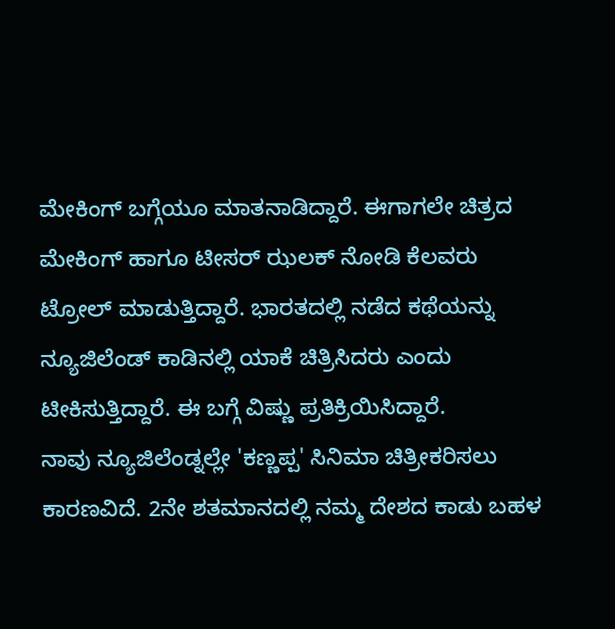ಮೇಕಿಂಗ್ ಬಗ್ಗೆಯೂ ಮಾತನಾಡಿದ್ದಾರೆ. ಈಗಾಗಲೇ ಚಿತ್ರದ ಮೇಕಿಂಗ್ ಹಾಗೂ ಟೀಸರ್ ಝಲಕ್ ನೋಡಿ ಕೆಲವರು ಟ್ರೋಲ್ ಮಾಡುತ್ತಿದ್ದಾರೆ. ಭಾರತದಲ್ಲಿ ನಡೆದ ಕಥೆಯನ್ನು ನ್ಯೂಜಿಲೆಂಡ್ ಕಾಡಿನಲ್ಲಿ ಯಾಕೆ ಚಿತ್ರಿಸಿದರು ಎಂದು ಟೀಕಿಸುತ್ತಿದ್ದಾರೆ. ಈ ಬಗ್ಗೆ ವಿಷ್ಣು ಪ್ರತಿಕ್ರಿಯಿಸಿದ್ದಾರೆ.
ನಾವು ನ್ಯೂಜಿಲೆಂಡ್ನಲ್ಲೇ 'ಕಣ್ಣಪ್ಪ' ಸಿನಿಮಾ ಚಿತ್ರೀಕರಿಸಲು ಕಾರಣವಿದೆ. 2ನೇ ಶತಮಾನದಲ್ಲಿ ನಮ್ಮ ದೇಶದ ಕಾಡು ಬಹಳ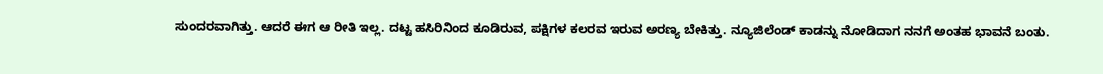ಸುಂದರವಾಗಿತ್ತು. ಆದರೆ ಈಗ ಆ ರೀತಿ ಇಲ್ಲ. ದಟ್ಟ ಹಸಿರಿನಿಂದ ಕೂಡಿರುವ, ಪಕ್ಷಿಗಳ ಕಲರವ ಇರುವ ಅರಣ್ಯ ಬೇಕಿತ್ತು. ನ್ಯೂಜಿಲೆಂಡ್ ಕಾಡನ್ನು ನೋಡಿದಾಗ ನನಗೆ ಅಂತಹ ಭಾವನೆ ಬಂತು.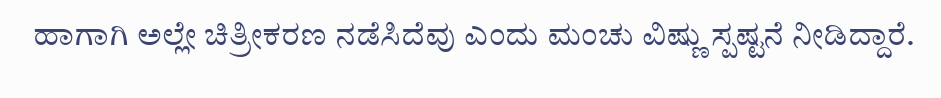ಹಾಗಾಗಿ ಅಲ್ಲೇ ಚಿತ್ರೀಕರಣ ನಡೆಸಿದೆವು ಎಂದು ಮಂಚು ವಿಷ್ಣು ಸ್ಪಷ್ಟನೆ ನೀಡಿದ್ದಾರೆ.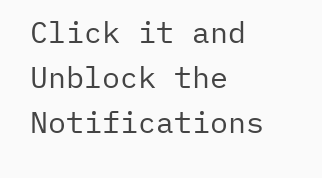Click it and Unblock the Notifications